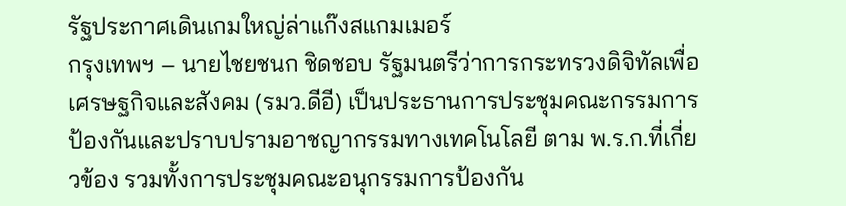รัฐประกาศเดินเกมใหญ่ล่าแก๊งสแกมเมอร์
กรุงเทพฯ – นายไชยชนก ชิดชอบ รัฐมนตรีว่าการกระทรวงดิจิทัลเพื่อเศรษฐกิจและสังคม (รมว.ดีอี) เป็นประธานการประชุมคณะกรรมการป้องกันและปราบปรามอาชญากรรมทางเทคโนโลยี ตาม พ.ร.ก.ที่เกี่ยวข้อง รวมทั้งการประชุมคณะอนุกรรมการป้องกัน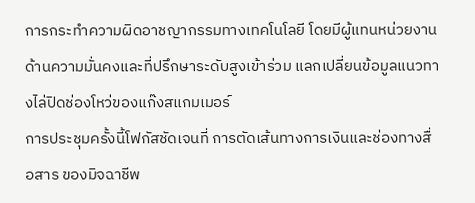การกระทำความผิดอาชญากรรมทางเทคโนโลยี โดยมีผู้แทนหน่วยงานด้านความมั่นคงและที่ปรึกษาระดับสูงเข้าร่วม แลกเปลี่ยนข้อมูลแนวทางไล่ปิดช่องโหว่ของแก๊งสแกมเมอร์
การประชุมครั้งนี้โฟกัสชัดเจนที่ การตัดเส้นทางการเงินและช่องทางสื่อสาร ของมิจฉาชีพ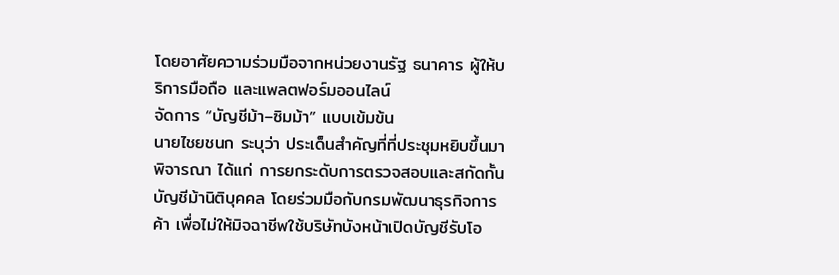โดยอาศัยความร่วมมือจากหน่วยงานรัฐ ธนาคาร ผู้ให้บริการมือถือ และแพลตฟอร์มออนไลน์
จัดการ “บัญชีม้า–ซิมม้า” แบบเข้มข้น
นายไชยชนก ระบุว่า ประเด็นสำคัญที่ที่ประชุมหยิบขึ้นมาพิจารณา ได้แก่ การยกระดับการตรวจสอบและสกัดกั้นบัญชีม้านิติบุคคล โดยร่วมมือกับกรมพัฒนาธุรกิจการค้า เพื่อไม่ให้มิจฉาชีพใช้บริษัทบังหน้าเปิดบัญชีรับโอ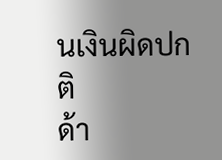นเงินผิดปกติ
ด้า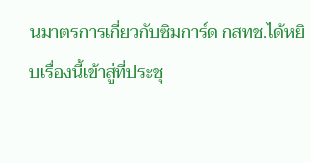นมาตรการเกี่ยวกับซิมการ์ด กสทช.ได้หยิบเรื่องนี้เข้าสู่ที่ประชุ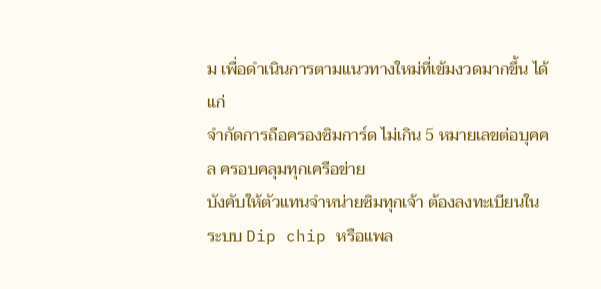ม เพื่อดำเนินการตามแนวทางใหม่ที่เข้มงวดมากขึ้น ได้แก่
จำกัดการถือครองซิมการ์ด ไม่เกิน 5 หมายเลขต่อบุคคล ครอบคลุมทุกเครือข่าย
บังคับให้ตัวแทนจำหน่ายซิมทุกเจ้า ต้องลงทะเบียนในระบบ Dip chip หรือแพล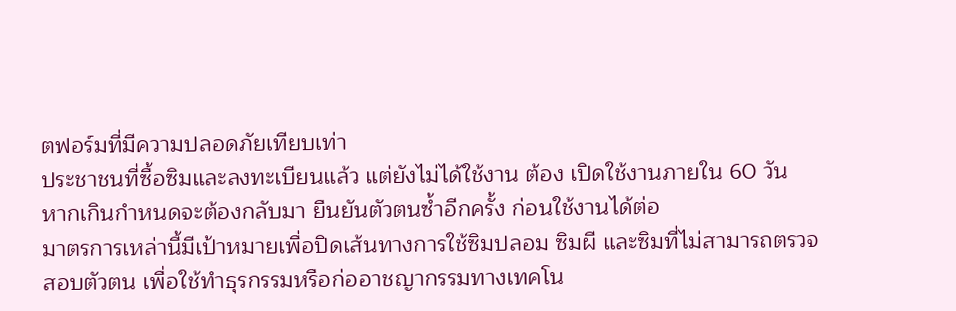ตฟอร์มที่มีความปลอดภัยเทียบเท่า
ประชาชนที่ซื้อซิมและลงทะเบียนแล้ว แต่ยังไม่ได้ใช้งาน ต้อง เปิดใช้งานภายใน 60 วัน
หากเกินกำหนดจะต้องกลับมา ยืนยันตัวตนซ้ำอีกครั้ง ก่อนใช้งานได้ต่อ
มาตรการเหล่านี้มีเป้าหมายเพื่อปิดเส้นทางการใช้ซิมปลอม ซิมผี และซิมที่ไม่สามารถตรวจสอบตัวตน เพื่อใช้ทำธุรกรรมหรือก่ออาชญากรรมทางเทคโน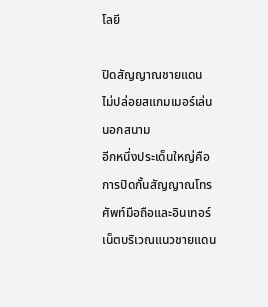โลยี

ปิดสัญญาณชายแดน ไม่ปล่อยสแกมเมอร์เล่นนอกสนาม
อีกหนึ่งประเด็นใหญ่คือ การปิดกั้นสัญญาณโทรศัพท์มือถือและอินเทอร์เน็ตบริเวณแนวชายแดน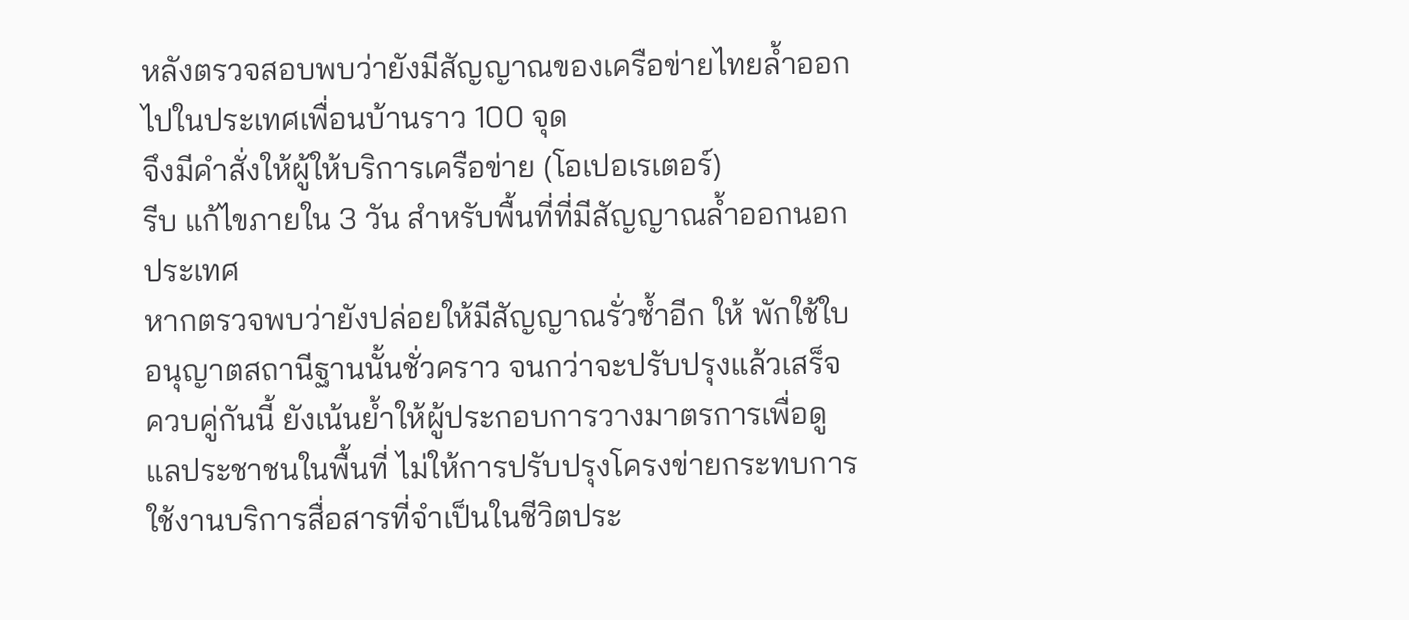หลังตรวจสอบพบว่ายังมีสัญญาณของเครือข่ายไทยล้ำออกไปในประเทศเพื่อนบ้านราว 100 จุด
จึงมีคำสั่งให้ผู้ให้บริการเครือข่าย (โอเปอเรเตอร์)
รีบ แก้ไขภายใน 3 วัน สำหรับพื้นที่ที่มีสัญญาณล้ำออกนอกประเทศ
หากตรวจพบว่ายังปล่อยให้มีสัญญาณรั่วซ้ำอีก ให้ พักใช้ใบอนุญาตสถานีฐานนั้นชั่วคราว จนกว่าจะปรับปรุงแล้วเสร็จ
ควบคู่กันนี้ ยังเน้นย้ำให้ผู้ประกอบการวางมาตรการเพื่อดูแลประชาชนในพื้นที่ ไม่ให้การปรับปรุงโครงข่ายกระทบการใช้งานบริการสื่อสารที่จำเป็นในชีวิตประ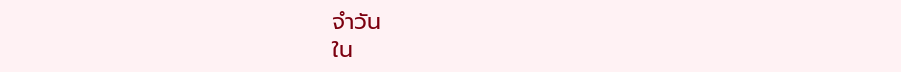จำวัน
ใน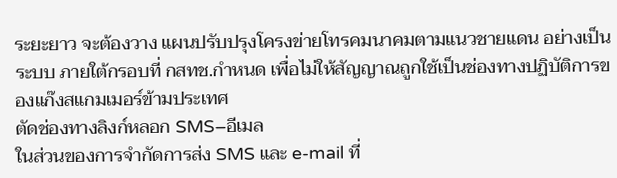ระยะยาว จะต้องวาง แผนปรับปรุงโครงข่ายโทรคมนาคมตามแนวชายแดน อย่างเป็นระบบ ภายใต้กรอบที่ กสทช.กำหนด เพื่อไม่ให้สัญญาณถูกใช้เป็นช่องทางปฏิบัติการของแก๊งสแกมเมอร์ข้ามประเทศ
ตัดช่องทางลิงก์หลอก SMS–อีเมล
ในส่วนของการจำกัดการส่ง SMS และ e-mail ที่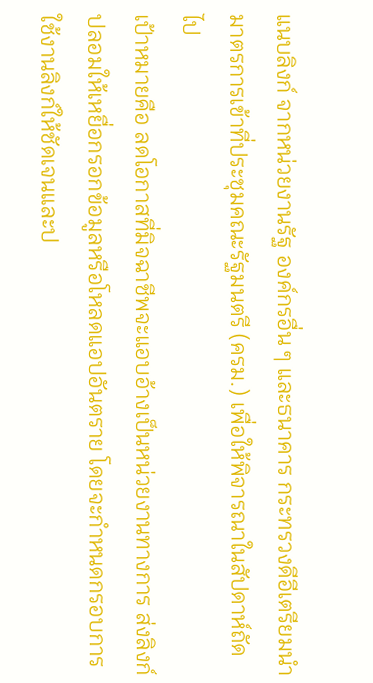แนบลิงก์ จากหน่วยงานรัฐ องค์กรอื่น ๆ และธนาคาร กระทรวงดีอีเตรียมนำมาตรการเข้าที่ประชุมคณะรัฐมนตรี (ครม.) เพื่อให้พิจารณาในสัปดาห์ถัดไป
เป้าหมายคือ ลดโอกาสที่มิจฉาชีพจะแอบอ้างเป็นหน่วยงานทางการ ส่งลิงก์ปลอมให้เหยื่อกรอกข้อมูลหรือโหลดแอปอันตราย โดยจะกำหนดกรอบการใช้งานลิงก์ให้ชัดเจนและป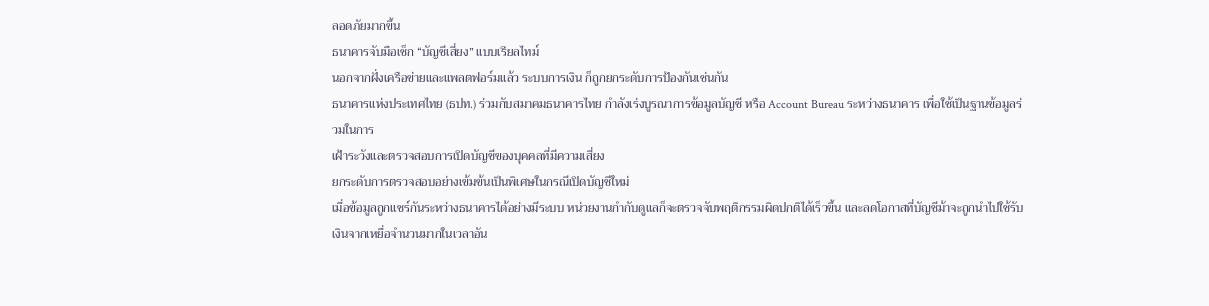ลอดภัยมากขึ้น
ธนาคารจับมือเช็ก “บัญชีเสี่ยง” แบบเรียลไทม์
นอกจากฝั่งเครือข่ายและแพลตฟอร์มแล้ว ระบบการเงิน ก็ถูกยกระดับการป้องกันเช่นกัน
ธนาคารแห่งประเทศไทย (ธปท.) ร่วมกับสมาคมธนาคารไทย กำลังเร่งบูรณาการข้อมูลบัญชี หรือ Account Bureau ระหว่างธนาคาร เพื่อใช้เป็นฐานข้อมูลร่วมในการ
เฝ้าระวังและตรวจสอบการเปิดบัญชีของบุคคลที่มีความเสี่ยง
ยกระดับการตรวจสอบอย่างเข้มข้นเป็นพิเศษในกรณีเปิดบัญชีใหม่
เมื่อข้อมูลถูกแชร์กันระหว่างธนาคารได้อย่างมีระบบ หน่วยงานกำกับดูแลก็จะตรวจจับพฤติกรรมผิดปกติได้เร็วขึ้น และลดโอกาสที่บัญชีม้าจะถูกนำไปใช้รับเงินจากเหยื่อจำนวนมากในเวลาอัน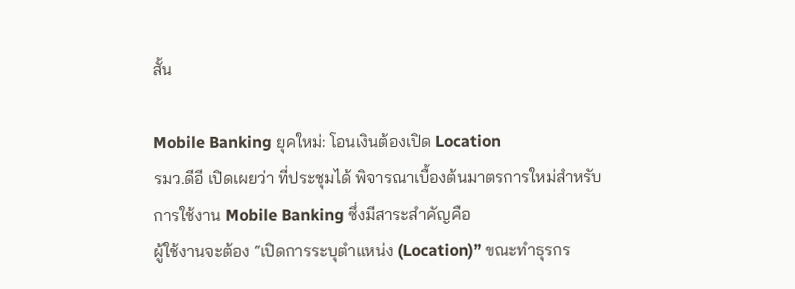สั้น

Mobile Banking ยุคใหม่: โอนเงินต้องเปิด Location
รมว.ดีอี เปิดเผยว่า ที่ประชุมได้ พิจารณาเบื้องต้นมาตรการใหม่สำหรับการใช้งาน Mobile Banking ซึ่งมีสาระสำคัญคือ
ผู้ใช้งานจะต้อง “เปิดการระบุตำแหน่ง (Location)” ขณะทำธุรกร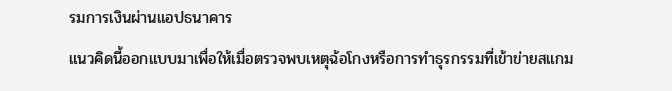รมการเงินผ่านแอปธนาคาร
แนวคิดนี้ออกแบบมาเพื่อให้เมื่อตรวจพบเหตุฉ้อโกงหรือการทำธุรกรรมที่เข้าข่ายสแกม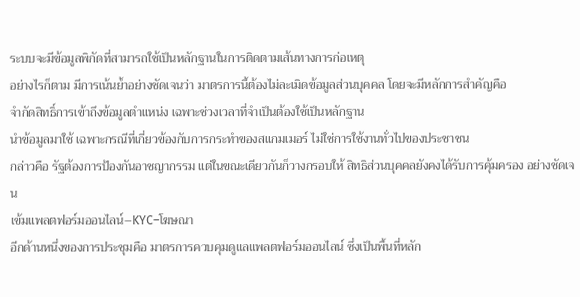ระบบจะมีข้อมูลพิกัดที่สามารถใช้เป็นหลักฐานในการติดตามเส้นทางการก่อเหตุ
อย่างไรก็ตาม มีการเน้นย้ำอย่างชัดเจนว่า มาตรการนี้ต้องไม่ละเมิดข้อมูลส่วนบุคคล โดยจะมีหลักการสำคัญคือ
จำกัดสิทธิ์การเข้าถึงข้อมูลตำแหน่ง เฉพาะช่วงเวลาที่จำเป็นต้องใช้เป็นหลักฐาน
นำข้อมูลมาใช้ เฉพาะกรณีที่เกี่ยวข้องกับการกระทำของสแกมเมอร์ ไม่ใช่การใช้งานทั่วไปของประชาชน
กล่าวคือ รัฐต้องการป้องกันอาชญากรรม แต่ในขณะเดียวกันก็วางกรอบให้ สิทธิส่วนบุคคลยังคงได้รับการคุ้มครอง อย่างชัดเจน
เข้มแพลตฟอร์มออนไลน์–KYC–โฆษณา
อีกด้านหนึ่งของการประชุมคือ มาตรการควบคุมดูแลแพลตฟอร์มออนไลน์ ซึ่งเป็นพื้นที่หลัก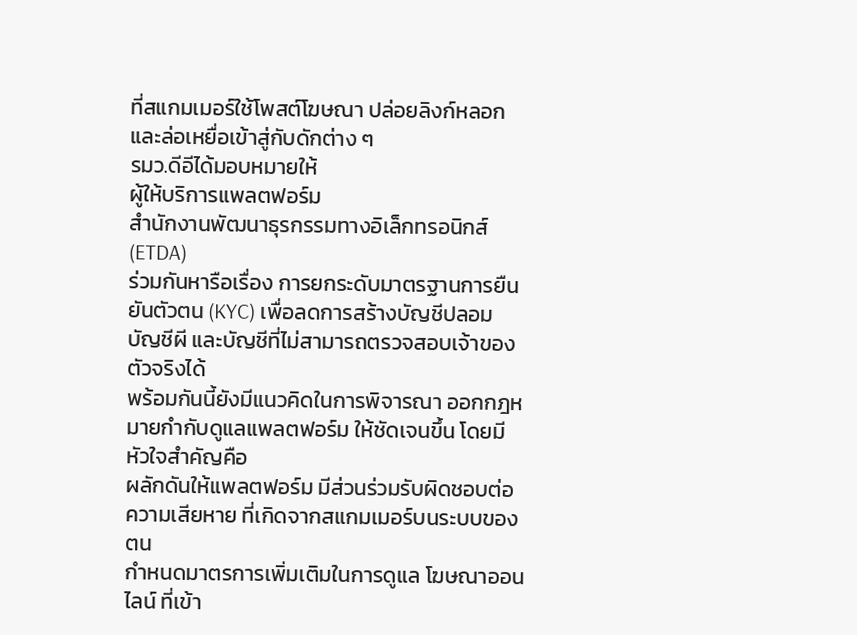ที่สแกมเมอร์ใช้โพสต์โฆษณา ปล่อยลิงก์หลอก และล่อเหยื่อเข้าสู่กับดักต่าง ๆ
รมว.ดีอีได้มอบหมายให้
ผู้ให้บริการแพลตฟอร์ม
สำนักงานพัฒนาธุรกรรมทางอิเล็กทรอนิกส์ (ETDA)
ร่วมกันหารือเรื่อง การยกระดับมาตรฐานการยืนยันตัวตน (KYC) เพื่อลดการสร้างบัญชีปลอม บัญชีผี และบัญชีที่ไม่สามารถตรวจสอบเจ้าของตัวจริงได้
พร้อมกันนี้ยังมีแนวคิดในการพิจารณา ออกกฎหมายกำกับดูแลแพลตฟอร์ม ให้ชัดเจนขึ้น โดยมีหัวใจสำคัญคือ
ผลักดันให้แพลตฟอร์ม มีส่วนร่วมรับผิดชอบต่อความเสียหาย ที่เกิดจากสแกมเมอร์บนระบบของตน
กำหนดมาตรการเพิ่มเติมในการดูแล โฆษณาออนไลน์ ที่เข้า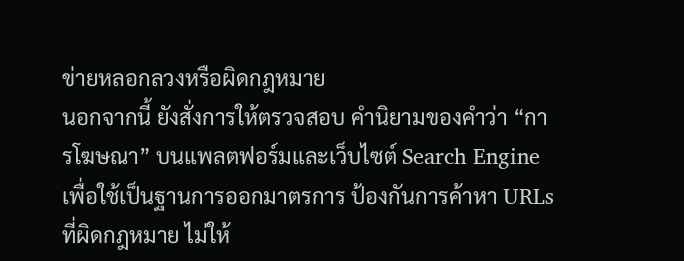ข่ายหลอกลวงหรือผิดกฎหมาย
นอกจากนี้ ยังสั่งการให้ตรวจสอบ คำนิยามของคำว่า “การโฆษณา” บนแพลตฟอร์มและเว็บไซต์ Search Engine เพื่อใช้เป็นฐานการออกมาตรการ ป้องกันการค้าหา URLs ที่ผิดกฎหมาย ไม่ให้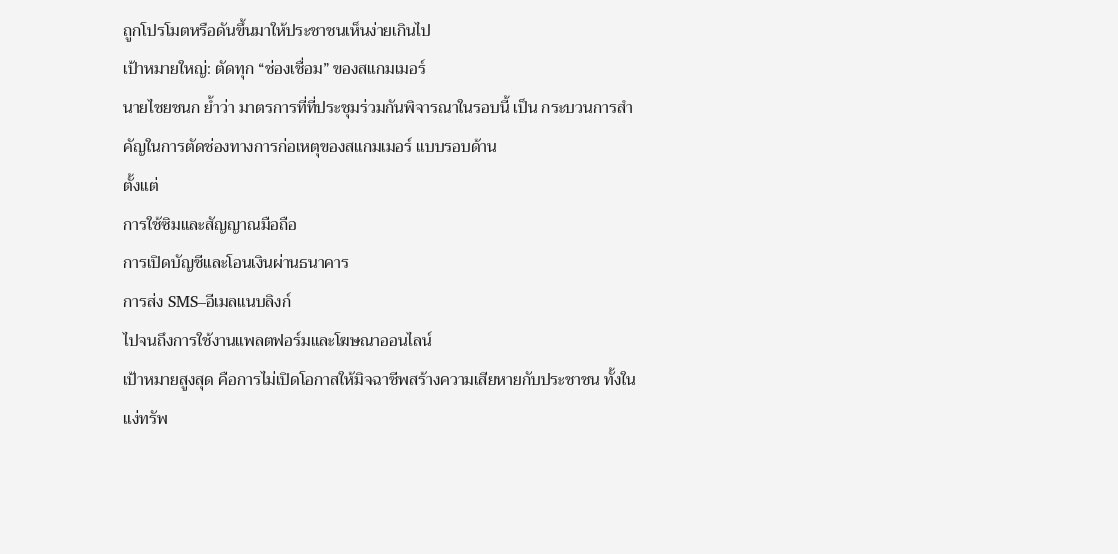ถูกโปรโมตหรือดันขึ้นมาให้ประชาชนเห็นง่ายเกินไป
เป้าหมายใหญ่: ตัดทุก “ช่องเชื่อม” ของสแกมเมอร์
นายไชยชนก ย้ำว่า มาตรการที่ที่ประชุมร่วมกันพิจารณาในรอบนี้ เป็น กระบวนการสำคัญในการตัดช่องทางการก่อเหตุของสแกมเมอร์ แบบรอบด้าน
ตั้งแต่
การใช้ซิมและสัญญาณมือถือ
การเปิดบัญชีและโอนเงินผ่านธนาคาร
การส่ง SMS–อีเมลแนบลิงก์
ไปจนถึงการใช้งานแพลตฟอร์มและโฆษณาออนไลน์
เป้าหมายสูงสุด คือการไม่เปิดโอกาสให้มิจฉาชีพสร้างความเสียหายกับประชาชน ทั้งในแง่ทรัพ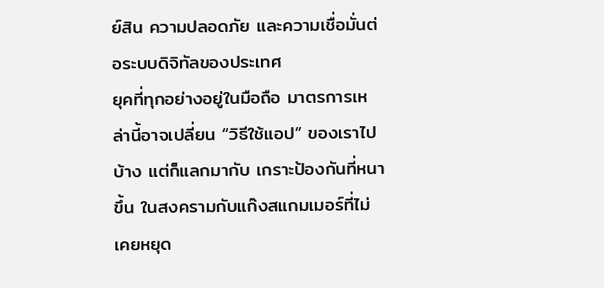ย์สิน ความปลอดภัย และความเชื่อมั่นต่อระบบดิจิทัลของประเทศ
ยุคที่ทุกอย่างอยู่ในมือถือ มาตรการเหล่านี้อาจเปลี่ยน “วิธีใช้แอป” ของเราไปบ้าง แต่ก็แลกมากับ เกราะป้องกันที่หนาขึ้น ในสงครามกับแก๊งสแกมเมอร์ที่ไม่เคยหยุด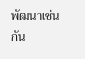พัฒนาเช่นกัน